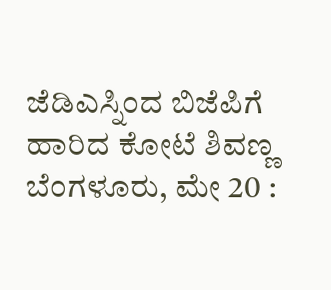ಜೆಡಿಎಸ್ನಿಂದ ಬಿಜೆಪಿಗೆ ಹಾರಿದ ಕೋಟೆ ಶಿವಣ್ಣ
ಬೆಂಗಳೂರು, ಮೇ 20 :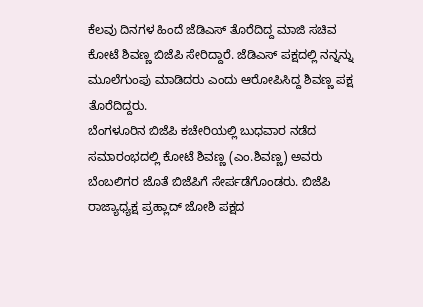ಕೆಲವು ದಿನಗಳ ಹಿಂದೆ ಜೆಡಿಎಸ್ ತೊರೆದಿದ್ದ ಮಾಜಿ ಸಚಿವ ಕೋಟೆ ಶಿವಣ್ಣ ಬಿಜೆಪಿ ಸೇರಿದ್ದಾರೆ. ಜೆಡಿಎಸ್ ಪಕ್ಷದಲ್ಲಿ ನನ್ನನ್ನು ಮೂಲೆಗುಂಪು ಮಾಡಿದರು ಎಂದು ಆರೋಪಿಸಿದ್ದ ಶಿವಣ್ಣ ಪಕ್ಷ ತೊರೆದಿದ್ದರು.
ಬೆಂಗಳೂರಿನ ಬಿಜೆಪಿ ಕಚೇರಿಯಲ್ಲಿ ಬುಧವಾರ ನಡೆದ ಸಮಾರಂಭದಲ್ಲಿ ಕೋಟೆ ಶಿವಣ್ಣ (ಎಂ.ಶಿವಣ್ಣ) ಅವರು ಬೆಂಬಲಿಗರ ಜೊತೆ ಬಿಜೆಪಿಗೆ ಸೇರ್ಪಡೆಗೊಂಡರು. ಬಿಜೆಪಿ ರಾಜ್ಯಾಧ್ಯಕ್ಷ ಪ್ರಹ್ಲಾದ್ ಜೋಶಿ ಪಕ್ಷದ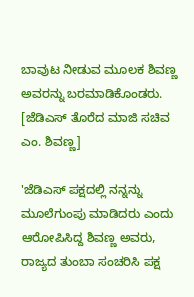ಬಾವುಟ ನೀಡುವ ಮೂಲಕ ಶಿವಣ್ಣ ಅವರನ್ನು ಬರಮಾಡಿಕೊಂಡರು. [ಜೆಡಿಎಸ್ ತೊರೆದ ಮಾಜಿ ಸಚಿವ ಎಂ. ಶಿವಣ್ಣ]

'ಜೆಡಿಎಸ್ ಪಕ್ಷದಲ್ಲಿ ನನ್ನನ್ನು ಮೂಲೆಗುಂಪು ಮಾಡಿದರು ಎಂದು ಆರೋಪಿಸಿದ್ದ ಶಿವಣ್ಣ ಅವರು, ರಾಜ್ಯದ ತುಂಬಾ ಸಂಚರಿಸಿ ಪಕ್ಷ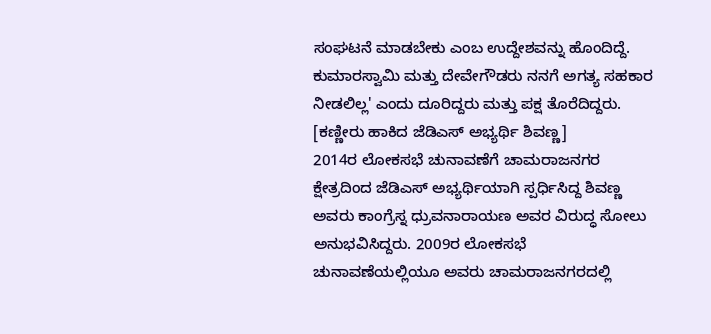ಸಂಘಟನೆ ಮಾಡಬೇಕು ಎಂಬ ಉದ್ದೇಶವನ್ನು ಹೊಂದಿದ್ದೆ. ಕುಮಾರಸ್ವಾಮಿ ಮತ್ತು ದೇವೇಗೌಡರು ನನಗೆ ಅಗತ್ಯ ಸಹಕಾರ ನೀಡಲಿಲ್ಲ' ಎಂದು ದೂರಿದ್ದರು ಮತ್ತು ಪಕ್ಷ ತೊರೆದಿದ್ದರು. [ಕಣ್ಣೀರು ಹಾಕಿದ ಜೆಡಿಎಸ್ ಅಭ್ಯರ್ಥಿ ಶಿವಣ್ಣ]
2014ರ ಲೋಕಸಭೆ ಚುನಾವಣೆಗೆ ಚಾಮರಾಜನಗರ ಕ್ಷೇತ್ರದಿಂದ ಜೆಡಿಎಸ್ ಅಭ್ಯರ್ಥಿಯಾಗಿ ಸ್ಪರ್ಧಿಸಿದ್ದ ಶಿವಣ್ಣ ಅವರು ಕಾಂಗ್ರೆಸ್ನ ಧ್ರುವನಾರಾಯಣ ಅವರ ವಿರುದ್ಧ ಸೋಲು ಅನುಭವಿಸಿದ್ದರು. 2009ರ ಲೋಕಸಭೆ ಚುನಾವಣೆಯಲ್ಲಿಯೂ ಅವರು ಚಾಮರಾಜನಗರದಲ್ಲಿ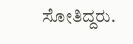ಸೋತಿದ್ದರು.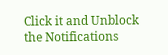Click it and Unblock the Notifications